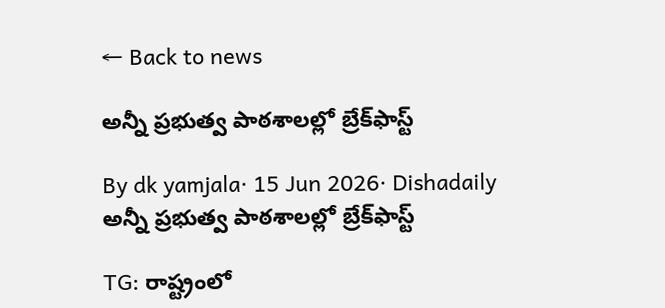← Back to news

అన్నీ ప్రభుత్వ పాఠశాలల్లో బ్రేక్‌ఫాస్ట్

By dk yamjala· 15 Jun 2026· Dishadaily
అన్నీ ప్రభుత్వ పాఠశాలల్లో బ్రేక్‌ఫాస్ట్

TG: రాష్ట్రంలో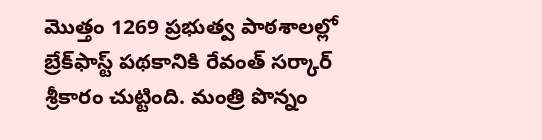మొత్తం 1269 ప్రభుత్వ పాఠశాలల్లో బ్రేక్‌ఫాస్ట్ పథకానికి రేవంత్ సర్కార్ శ్రీకారం చుట్టింది. మంత్రి పొన్నం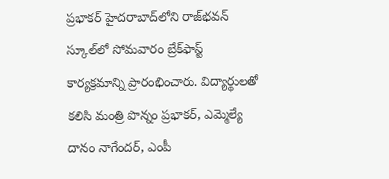ప్రభాకర్ హైదరాబాద్‌లోని రాజ్‌భవన్ స్కూల్‌లో సోమవారం బ్రేక్‌ఫాస్ట్ కార్యక్రమాన్ని ప్రారంభించారు. విద్యార్థులతో కలిసి మంత్రి పొన్నం ప్రభాకర్, ఎమ్మెల్యే దానం నాగేందర్, ఎంపీ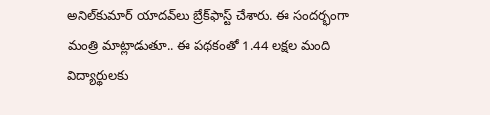అనిల్‌కుమార్ యాదవ్‌లు బ్రేక్‌ఫాస్ట్ చేశారు. ఈ సందర్భంగా మంత్రి మాట్లాడుతూ.. ఈ పథకంతో 1.44 లక్షల మంది విద్యార్థులకు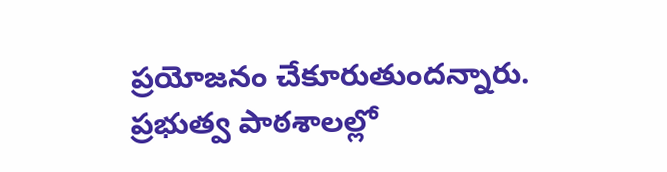ప్రయోజనం చేకూరుతుందన్నారు. ప్రభుత్వ పాఠశాలల్లో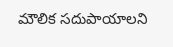మౌలిక సదుపాయాలని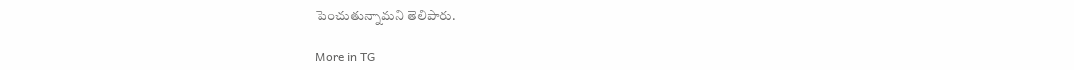పెంచుతున్నామని తెలిపారు.

More in TG